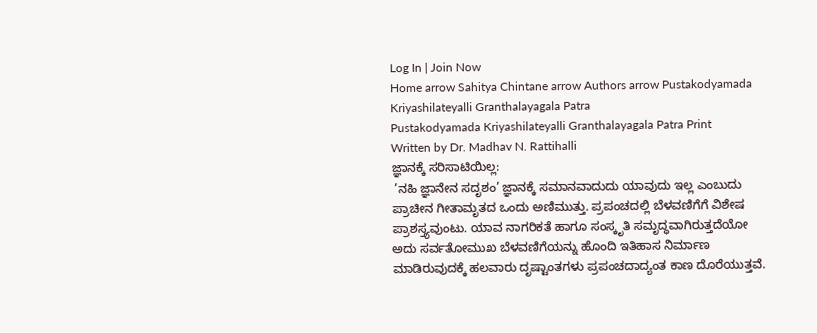Log In | Join Now
Home arrow Sahitya Chintane arrow Authors arrow Pustakodyamada Kriyashilateyalli Granthalayagala Patra
Pustakodyamada Kriyashilateyalli Granthalayagala Patra Print
Written by Dr. Madhav N. Rattihalli
ಜ್ಞಾನಕ್ಕೆ ಸರಿಸಾಟಿಯಿಲ್ಲ:
 ’ನಹಿ ಜ್ಞಾನೇನ ಸದೃಶಂ’ ಜ್ಞಾನಕ್ಕೆ ಸಮಾನವಾದುದು ಯಾವುದು ಇಲ್ಲ ಎಂಬುದು ಪ್ರಾಚೀನ ಗೀತಾಮೃತದ ಒಂದು ಅಣಿಮುತ್ತು. ಪ್ರಪಂಚದಲ್ಲಿ ಬೆಳವಣಿಗೆಗೆ ವಿಶೇಷ ಪ್ರಾಶಸ್ತ್ಯವುಂಟು. ಯಾವ ನಾಗರಿಕತೆ ಹಾಗೂ ಸಂಸ್ಕೃತಿ ಸಮೃದ್ಧವಾಗಿರುತ್ತದೆಯೋ ಅದು ಸರ್ವತೋಮುಖ ಬೆಳವಣಿಗೆಯನ್ನು ಹೊಂದಿ ಇತಿಹಾಸ ನಿರ್ಮಾಣ ಮಾಡಿರುವುದಕ್ಕೆ ಹಲವಾರು ದೃಷ್ಟಾಂತಗಳು ಪ್ರಪಂಚದಾದ್ಯಂತ ಕಾಣ ದೊರೆಯುತ್ತವೆ.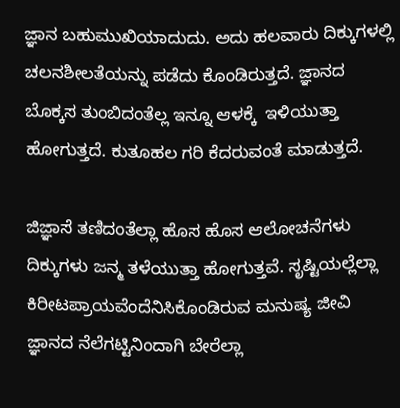ಜ್ಞಾನ ಬಹುಮುಖಿಯಾದುದು. ಅದು ಹಲವಾರು ದಿಕ್ಕುಗಳಲ್ಲಿ ಚಲನಶೀಲತೆಯನ್ನು ಪಡೆದು ಕೊಂಡಿರುತ್ತದೆ. ಜ್ಞಾನದ ಬೊಕ್ಕಸ ತುಂಬಿದಂತೆಲ್ಲ ಇನ್ನೂ ಆಳಕ್ಕೆ  ಇಳಿಯುತ್ತಾ ಹೋಗುತ್ತದೆ. ಕುತೂಹಲ ಗರಿ ಕೆದರುವಂತೆ ಮಾಡುತ್ತದೆ.

ಜಿಜ್ಞಾಸೆ ತಣಿದಂತೆಲ್ಲಾ ಹೊಸ ಹೊಸ ಆಲೋಚನೆಗಳು ದಿಕ್ಕುಗಳು ಜನ್ಮ ತಳೆಯುತ್ತಾ ಹೋಗುತ್ತವೆ. ಸೃಷ್ಟಿಯಲ್ಲೆಲ್ಲಾ ಕಿರೀಟಪ್ರಾಯವೆಂದೆನಿಸಿಕೊಂಡಿರುವ ಮನುಷ್ಯ ಜೀವಿ ಜ್ಞಾನದ ನೆಲೆಗಟ್ಟಿನಿಂದಾಗಿ ಬೇರೆಲ್ಲಾ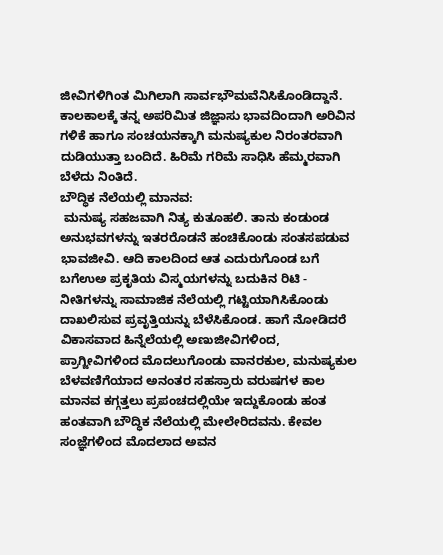ಜೀವಿಗಳಿಗಿಂತ ಮಿಗಿಲಾಗಿ ಸಾರ್ವಭೌಮವೆನಿಸಿಕೊಂಡಿದ್ದಾನೆ. ಕಾಲಕಾಲಕ್ಕೆ ತನ್ನ ಅಪರಿಮಿತ ಜಿಜ್ಞಾಸು ಭಾವದಿಂದಾಗಿ ಅರಿವಿನ ಗಳಿಕೆ ಹಾಗೂ ಸಂಚಯನಕ್ಕಾಗಿ ಮನುಷ್ಯಕುಲ ನಿರಂತರವಾಗಿ ದುಡಿಯುತ್ತಾ ಬಂದಿದೆ. ಹಿರಿಮೆ ಗರಿಮೆ ಸಾಧಿಸಿ ಹೆಮ್ಮರವಾಗಿ ಬೆಳೆದು ನಿಂತಿದೆ.
ಬೌದ್ಧಿಕ ನೆಲೆಯಲ್ಲಿ ಮಾನವ:
 ಮನುಷ್ಯ ಸಹಜವಾಗಿ ನಿತ್ಯ ಕುತೂಹಲಿ. ತಾನು ಕಂಡುಂಡ ಅನುಭವಗಳನ್ನು ಇತರರೊಡನೆ ಹಂಚಿಕೊಂಡು ಸಂತಸಪಡುವ ಭಾವಜೀವಿ. ಆದಿ ಕಾಲದಿಂದ ಆತ ಎದುರುಗೊಂಡ ಬಗೆ ಬಗೆಉಅ ಪ್ರಕೃತಿಯ ವಿಸ್ಮಯಗಳನ್ನು ಬದುಕಿನ ರಿಟಿ - ನೀತಿಗಳನ್ನು ಸಾಮಾಜಿಕ ನೆಲೆಯಲ್ಲಿ ಗಟ್ಟಿಯಾಗಿಸಿಕೊಂಡು ದಾಖಲಿಸುವ ಪ್ರವೃತ್ತಿಯನ್ನು ಬೆಳೆಸಿಕೊಂಡ. ಹಾಗೆ ನೋಡಿದರೆ ವಿಕಾಸವಾದ ಹಿನ್ನೆಲೆಯಲ್ಲಿ ಅಣುಜೀವಿಗಳಿಂದ, ಪ್ರಾಗ್ಜೀವಿಗಳಿಂದ ಮೊದಲುಗೊಂಡು ವಾನರಕುಲ, ಮನುಷ್ಯಕುಲ ಬೆಳವಣಿಗೆಯಾದ ಅನಂತರ ಸಹಸ್ರಾರು ವರುಷಗಳ ಕಾಲ ಮಾನವ ಕಗ್ಗತ್ತಲು ಪ್ರಪಂಚದಲ್ಲಿಯೇ ಇದ್ದುಕೊಂಡು ಹಂತ ಹಂತವಾಗಿ ಬೌದ್ಧಿಕ ನೆಲೆಯಲ್ಲಿ ಮೇಲೇರಿದವನು. ಕೇವಲ ಸಂಜ್ಞೆಗಳಿಂದ ಮೊದಲಾದ ಅವನ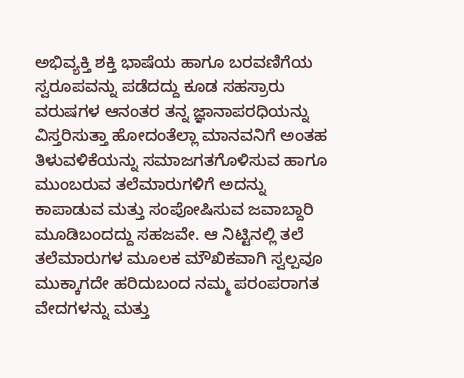ಅಭಿವ್ಯಕ್ತಿ ಶಕ್ತಿ ಭಾಷೆಯ ಹಾಗೂ ಬರವಣಿಗೆಯ ಸ್ವರೂಪವನ್ನು ಪಡೆದದ್ದು ಕೂಡ ಸಹಸ್ರಾರು ವರುಷಗಳ ಆನಂತರ ತನ್ನ ಜ್ಞಾನಾಪರಧಿಯನ್ನು ವಿಸ್ತರಿಸುತ್ತಾ ಹೋದಂತೆಲ್ಲಾ ಮಾನವನಿಗೆ ಅಂತಹ ತಿಳುವಳಿಕೆಯನ್ನು ಸಮಾಜಗತಗೊಳಿಸುವ ಹಾಗೂ ಮುಂಬರುವ ತಲೆಮಾರುಗಳಿಗೆ ಅದನ್ನು ಕಾಪಾಡುವ ಮತ್ತು ಸಂಪೋಷಿಸುವ ಜವಾಬ್ದಾರಿ ಮೂಡಿಬಂದದ್ದು ಸಹಜವೇ. ಆ ನಿಟ್ಟಿನಲ್ಲಿ ತಲೆ ತಲೆಮಾರುಗಳ ಮೂಲಕ ಮೌಖಿಕವಾಗಿ ಸ್ವಲ್ಪವೂ ಮುಕ್ಕಾಗದೇ ಹರಿದುಬಂದ ನಮ್ಮ ಪರಂಪರಾಗತ ವೇದಗಳನ್ನು ಮತ್ತು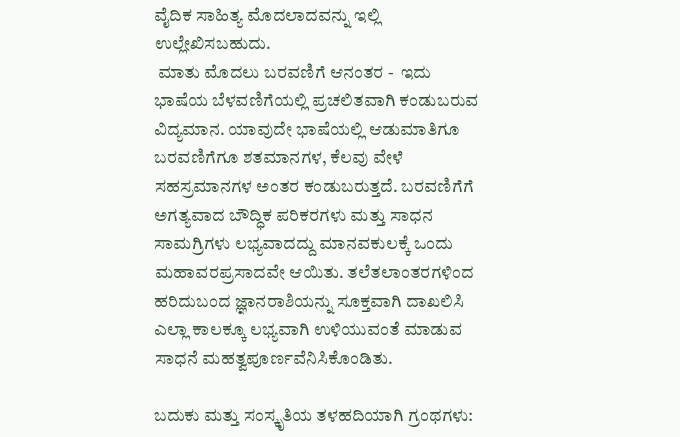ವೈದಿಕ ಸಾಹಿತ್ಯ ಮೊದಲಾದವನ್ನು ಇಲ್ಲಿ ಉಲ್ಲೇಖಿಸಬಹುದು.
 ಮಾತು ಮೊದಲು ಬರವಣಿಗೆ ಆನಂತರ -  ಇದು ಭಾಷೆಯ ಬೆಳವಣಿಗೆಯಲ್ಲಿ ಪ್ರಚಲಿತವಾಗಿ ಕಂಡುಬರುವ ವಿದ್ಯಮಾನ. ಯಾವುದೇ ಭಾಷೆಯಲ್ಲಿ ಆಡುಮಾತಿಗೂ ಬರವಣಿಗೆಗೂ ಶತಮಾನಗಳ, ಕೆಲವು ವೇಳೆ ಸಹಸ್ರಮಾನಗಳ ಅಂತರ ಕಂಡುಬರುತ್ತದೆ. ಬರವಣಿಗೆಗೆ ಅಗತ್ಯವಾದ ಬೌದ್ಧಿಕ ಪರಿಕರಗಳು ಮತ್ತು ಸಾಧನ ಸಾಮಗ್ರಿಗಳು ಲಭ್ಯವಾದದ್ದು ಮಾನವಕುಲಕ್ಕೆ ಒಂದು ಮಹಾವರಪ್ರಸಾದವೇ ಆಯಿತು. ತಲೆತಲಾಂತರಗಳಿಂದ ಹರಿದುಬಂದ ಜ್ಞಾನರಾಶಿಯನ್ನು ಸೂಕ್ತವಾಗಿ ದಾಖಲಿಸಿ ಎಲ್ಲಾ ಕಾಲಕ್ಕೂ ಲಭ್ಯವಾಗಿ ಉಳಿಯುವಂತೆ ಮಾಡುವ ಸಾಧನೆ ಮಹತ್ವಪೂರ್ಣವೆನಿಸಿಕೊಂಡಿತು.

ಬದುಕು ಮತ್ತು ಸಂಸ್ಕೃತಿಯ ತಳಹದಿಯಾಗಿ ಗ್ರಂಥಗಳು: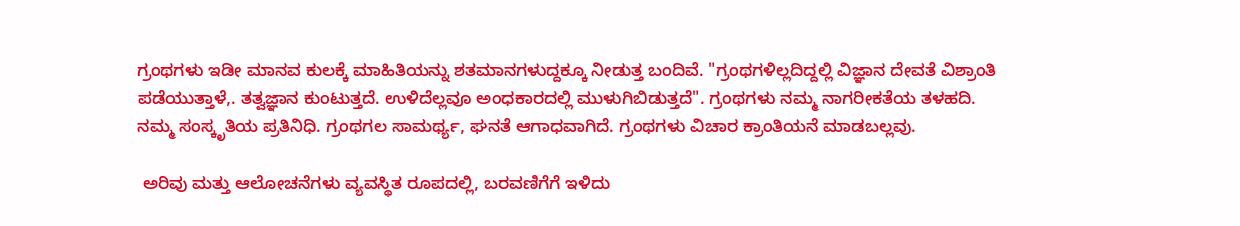ಗ್ರಂಥಗಳು ಇಡೀ ಮಾನವ ಕುಲಕ್ಕೆ ಮಾಹಿತಿಯನ್ನು ಶತಮಾನಗಳುದ್ದಕ್ಕೂ ನೀಡುತ್ತ ಬಂದಿವೆ. "ಗ್ರಂಥಗಳಿಲ್ಲದಿದ್ದಲ್ಲಿ ವಿಜ್ಞಾನ ದೇವತೆ ವಿಶ್ರಾಂತಿ ಪಡೆಯುತ್ತಾಳೆ,. ತತ್ವಜ್ಞಾನ ಕುಂಟುತ್ತದೆ. ಉಳಿದೆಲ್ಲವೂ ಅಂಧಕಾರದಲ್ಲಿ ಮುಳುಗಿಬಿಡುತ್ತದೆ". ಗ್ರಂಥಗಳು ನಮ್ಮ ನಾಗರೀಕತೆಯ ತಳಹದಿ. ನಮ್ಮ ಸಂಸ್ಕೃತಿಯ ಪ್ರತಿನಿಧಿ. ಗ್ರಂಥಗಲ ಸಾಮರ್ಥ್ಯ, ಘನತೆ ಆಗಾಧವಾಗಿದೆ. ಗ್ರಂಥಗಳು ವಿಚಾರ ಕ್ರಾಂತಿಯನೆ ಮಾಡಬಲ್ಲವು.

 ಅರಿವು ಮತ್ತು ಆಲೋಚನೆಗಳು ವ್ಯವಸ್ಥಿತ ರೂಪದಲ್ಲಿ, ಬರವಣಿಗೆಗೆ ಇಳಿದು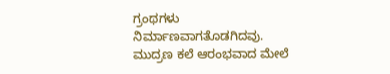ಗ್ರಂಥಗಳು ನಿರ್ಮಾಣವಾಗತೊಡಗಿದವು. ಮುದ್ರಣ ಕಲೆ ಆರಂಭವಾದ ಮೇಲೆ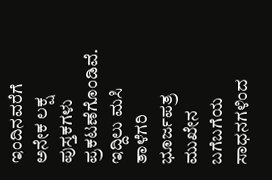ಇಂದಿನವರೆಗೆ ಅನೇಕ ಲಕ್ಷ ಪುಸ್ತಕಗಳು ಪ್ರಕಟಣೆಗೊಂಡಿವೆ. ಇದ್ದಿಲು ಮಸಿ ತಾಳೆಗರಿ ಭೂರ್ಜಪತ್ರ ಮುಖೇನ ಬಗೆಬಗೆಯ ಸಾಧನಗಳಿಂದ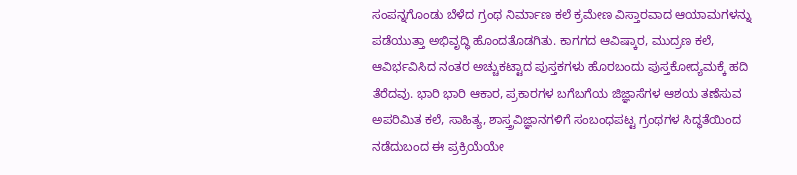ಸಂಪನ್ನಗೊಂಡು ಬೆಳೆದ ಗ್ರಂಥ ನಿರ್ಮಾಣ ಕಲೆ ಕ್ರಮೇಣ ವಿಸ್ತಾರವಾದ ಆಯಾಮಗಳನ್ನು ಪಡೆಯುತ್ತಾ ಅಭಿವೃದ್ಧಿ ಹೊಂದತೊಡಗಿತು. ಕಾಗಗದ ಆವಿಷ್ಕಾರ, ಮುದ್ರಣ ಕಲೆ, ಆವಿರ್ಭವಿಸಿದ ನಂತರ ಅಚ್ಚುಕಟ್ಟಾದ ಪುಸ್ತಕಗಳು ಹೊರಬಂದು ಪುಸ್ತಕೋದ್ಯಮಕ್ಕೆ ಹದಿ ತೆರೆದವು. ಭಾರಿ ಭಾರಿ ಆಕಾರ, ಪ್ರಕಾರಗಳ ಬಗೆಬಗೆಯ ಜಿಜ್ಞಾಸೆಗಳ ಆಶಯ ತಣೆಸುವ ಅಪರಿಮಿತ ಕಲೆ, ಸಾಹಿತ್ಯ, ಶಾಸ್ತ್ರವಿಜ್ಞಾನಗಳಿಗೆ ಸಂಬಂಧಪಟ್ಟ ಗ್ರಂಥಗಳ ಸಿದ್ಧತೆಯಿಂದ ನಡೆದುಬಂದ ಈ ಪ್ರಕ್ರಿಯೆಯೇ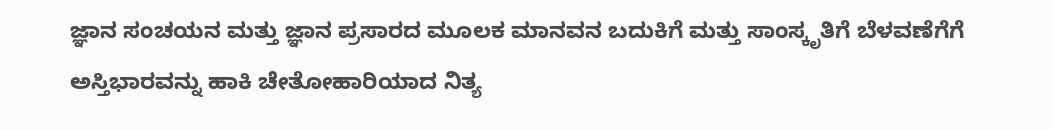ಜ್ಞಾನ ಸಂಚಯನ ಮತ್ತು ಜ್ಞಾನ ಪ್ರಸಾರದ ಮೂಲಕ ಮಾನವನ ಬದುಕಿಗೆ ಮತ್ತು ಸಾಂಸ್ಕೃತಿಗೆ ಬೆಳವಣೆಗೆಗೆ ಅಸ್ತಿಭಾರವನ್ನು ಹಾಕಿ ಚೇತೋಹಾರಿಯಾದ ನಿತ್ಯ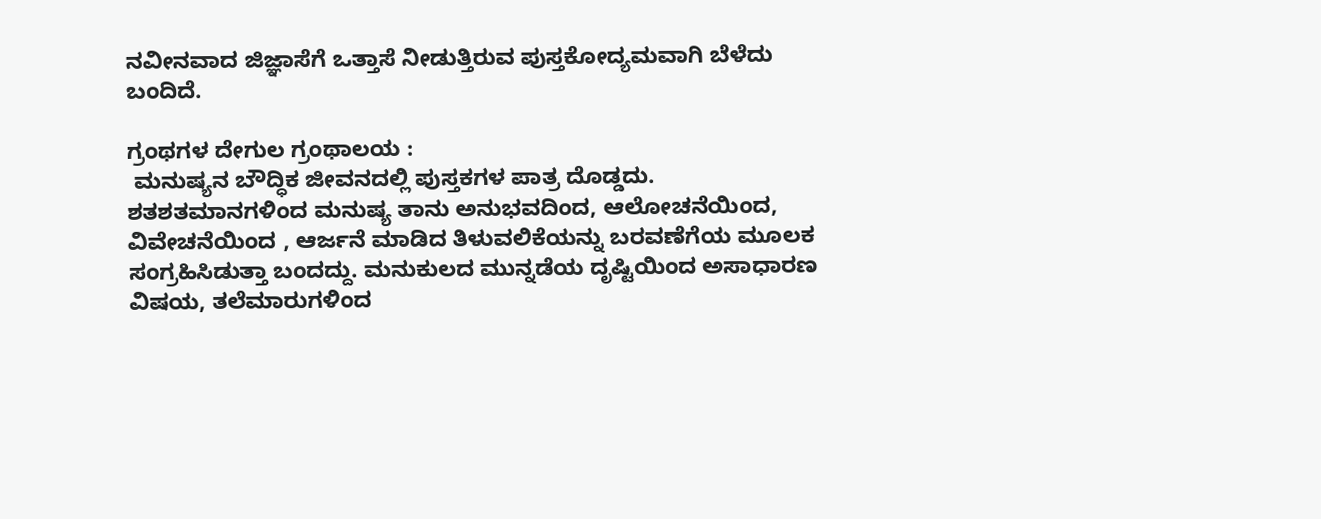ನವೀನವಾದ ಜಿಜ್ಞಾಸೆಗೆ ಒತ್ತಾಸೆ ನೀಡುತ್ತಿರುವ ಪುಸ್ತಕೋದ್ಯಮವಾಗಿ ಬೆಳೆದು ಬಂದಿದೆ.

ಗ್ರಂಥಗಳ ದೇಗುಲ ಗ್ರಂಥಾಲಯ :
 ಮನುಷ್ಯನ ಬೌದ್ಧಿಕ ಜೀವನದಲ್ಲಿ ಪುಸ್ತಕಗಳ ಪಾತ್ರ ದೊಡ್ಡದು. ಶತಶತಮಾನಗಳಿಂದ ಮನುಷ್ಯ ತಾನು ಅನುಭವದಿಂದ, ಆಲೋಚನೆಯಿಂದ, ವಿವೇಚನೆಯಿಂದ , ಆರ್ಜನೆ ಮಾಡಿದ ತಿಳುವಲಿಕೆಯನ್ನು ಬರವಣೆಗೆಯ ಮೂಲಕ ಸಂಗ್ರಹಿಸಿಡುತ್ತಾ ಬಂದದ್ದು. ಮನುಕುಲದ ಮುನ್ನಡೆಯ ದೃಷ್ಟಿಯಿಂದ ಅಸಾಧಾರಣ ವಿಷಯ, ತಲೆಮಾರುಗಳಿಂದ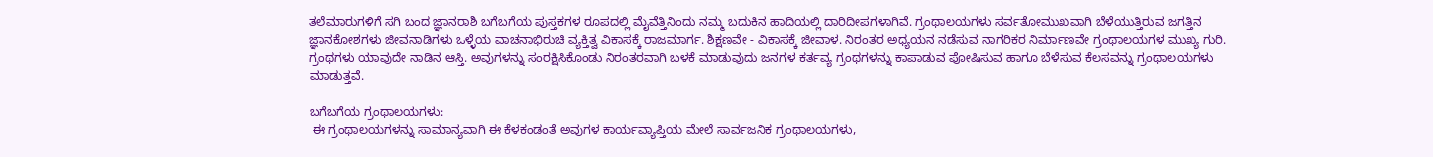ತಲೆಮಾರುಗಳಿಗೆ ಸಗಿ ಬಂದ ಜ್ಞಾನರಾಶಿ ಬಗೆಬಗೆಯ ಪುಸ್ತಕಗಳ ರೂಪದಲ್ಲಿ ಮೈವೆತ್ತಿನಿಂದು ನಮ್ಮ ಬದುಕಿನ ಹಾದಿಯಲ್ಲಿ ದಾರಿದೀಪಗಳಾಗಿವೆ. ಗ್ರಂಥಾಲಯಗಳು ಸರ್ವತೋಮುಖವಾಗಿ ಬೆಳೆಯುತ್ತಿರುವ ಜಗತ್ತಿನ ಜ್ಞಾನಕೋಶಗಳು ಜೀವನಾಡಿಗಳು ಒಳ್ಳೆಯ ವಾಚನಾಭಿರುಚಿ ವ್ಯಕ್ತಿತ್ವ ವಿಕಾಸಕ್ಕೆ ರಾಜಮಾರ್ಗ. ಶಿಕ್ಷಣವೇ - ವಿಕಾಸಕ್ಕೆ ಜೀವಾಳ. ನಿರಂತರ ಅಧ್ಯಯನ ನಡೆಸುವ ನಾಗರಿಕರ ನಿರ್ಮಾಣವೇ ಗ್ರಂಥಾಲಯಗಳ ಮುಖ್ಯ ಗುರಿ. ಗ್ರಂಥಗಳು ಯಾವುದೇ ನಾಡಿನ ಆಸ್ತಿ. ಅವುಗಳನ್ನು ಸಂರಕ್ಷಿಸಿಕೊಂಡು ನಿರಂತರವಾಗಿ ಬಳಕೆ ಮಾಡುವುದು ಜನಗಳ ಕರ್ತವ್ಯ ಗ್ರಂಥಗಳನ್ನು ಕಾಪಾಡುವ ಪೋಷಿಸುವ ಹಾಗೂ ಬೆಳೆಸುವ ಕೆಲಸವನ್ನು ಗ್ರಂಥಾಲಯಗಳು ಮಾಡುತ್ತವೆ.

ಬಗೆಬಗೆಯ ಗ್ರಂಥಾಲಯಗಳು:
 ಈ ಗ್ರಂಥಾಲಯಗಳನ್ನು ಸಾಮಾನ್ಯವಾಗಿ ಈ ಕೆಳಕಂಡಂತೆ ಅವುಗಳ ಕಾರ್ಯವ್ಯಾಪ್ತಿಯ ಮೇಲೆ ಸಾರ್ವಜನಿಕ ಗ್ರಂಥಾಲಯಗಳು,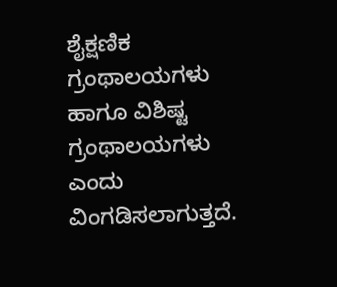ಶೈಕ್ಷಣಿಕ ಗ್ರಂಥಾಲಯಗಳು ಹಾಗೂ ವಿಶಿಷ್ಟ ಗ್ರಂಥಾಲಯಗಳು ಎಂದು ವಿಂಗಡಿಸಲಾಗುತ್ತದೆ.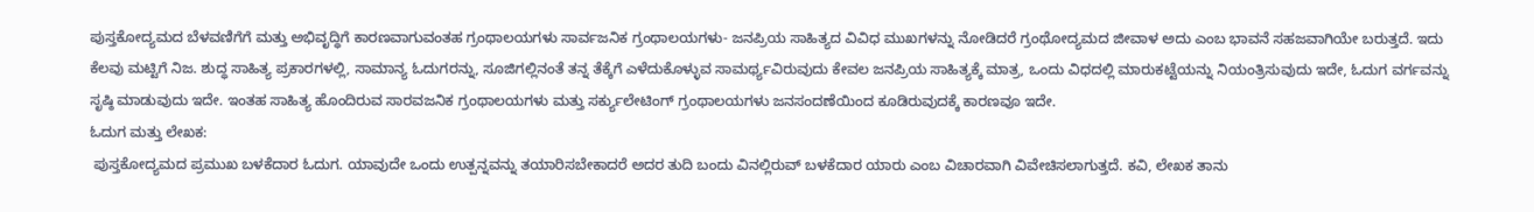ಪುಸ್ತಕೋದ್ಯಮದ ಬೆಳವಣಿಗೆಗೆ ಮತ್ತು ಅಭಿವೃದ್ಧಿಗೆ ಕಾರಣವಾಗುವಂತಹ ಗ್ರಂಥಾಲಯಗಳು ಸಾರ್ವಜನಿಕ ಗ್ರಂಥಾಲಯಗಳು- ಜನಪ್ರಿಯ ಸಾಹಿತ್ಯದ ವಿವಿಧ ಮುಖಗಳನ್ನು ನೋಡಿದರೆ ಗ್ರಂಥೋದ್ಯಮದ ಜೀವಾಳ ಅದು ಎಂಬ ಭಾವನೆ ಸಹಜವಾಗಿಯೇ ಬರುತ್ತದೆ. ಇದು ಕೆಲವು ಮಟ್ಟಿಗೆ ನಿಜ. ಶುದ್ಧ ಸಾಹಿತ್ಯ ಪ್ರಕಾರಗಳಲ್ಲಿ, ಸಾಮಾನ್ಯ ಓದುಗರನ್ನು, ಸೂಜಿಗಲ್ಲಿನಂತೆ ತನ್ನ ತೆಕ್ಕೆಗೆ ಎಳೆದುಕೊಳ್ಳುವ ಸಾಮರ್ಥ್ಯವಿರುವುದು ಕೇವಲ ಜನಪ್ರಿಯ ಸಾಹಿತ್ಯಕ್ಕೆ ಮಾತ್ರ, ಒಂದು ವಿಧದಲ್ಲಿ ಮಾರುಕಟ್ಟೆಯನ್ನು ನಿಯಂತ್ರಿಸುವುದು ಇದೇ, ಓದುಗ ವರ್ಗವನ್ನು ಸೃಷ್ಠಿ ಮಾಡುವುದು ಇದೇ. ಇಂತಹ ಸಾಹಿತ್ಯ ಹೊಂದಿರುವ ಸಾರವಜನಿಕ ಗ್ರಂಥಾಲಯಗಳು ಮತ್ತು ಸರ್ಕ್ಯುಲೇಟಿಂಗ್ ಗ್ರಂಥಾಲಯಗಳು ಜನಸಂದಣೆಯಿಂದ ಕೂಡಿರುವುದಕ್ಕೆ ಕಾರಣವೂ ಇದೇ.
ಓದುಗ ಮತ್ತು ಲೇಖಕ:
 ಪುಸ್ತಕೋದ್ಯಮದ ಪ್ರಮುಖ ಬಳಕೆದಾರ ಓದುಗ. ಯಾವುದೇ ಒಂದು ಉತ್ಪನ್ನವನ್ನು ತಯಾರಿಸಬೇಕಾದರೆ ಅದರ ತುದಿ ಬಂದು ವಿನಲ್ಲಿರುವ್ ಬಳಕೆದಾರ ಯಾರು ಎಂಬ ವಿಚಾರವಾಗಿ ವಿವೇಚಿಸಲಾಗುತ್ತದೆ. ಕವಿ, ಲೇಖಕ ತಾನು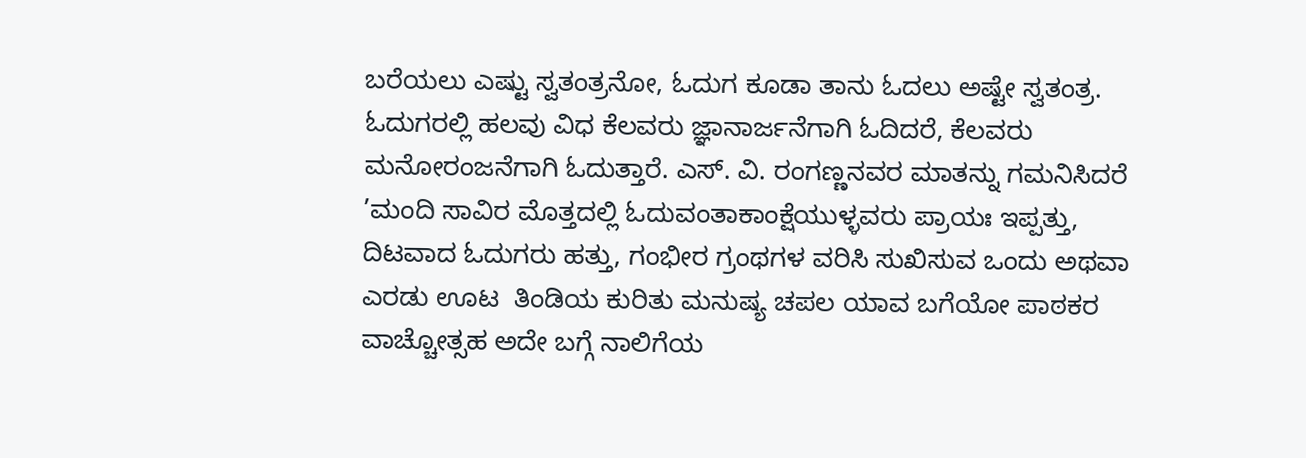ಬರೆಯಲು ಎಷ್ಟು ಸ್ವತಂತ್ರನೋ, ಓದುಗ ಕೂಡಾ ತಾನು ಓದಲು ಅಷ್ಟೇ ಸ್ವತಂತ್ರ. ಓದುಗರಲ್ಲಿ ಹಲವು ವಿಧ ಕೆಲವರು ಜ್ಞಾನಾರ್ಜನೆಗಾಗಿ ಓದಿದರೆ, ಕೆಲವರು ಮನೋರಂಜನೆಗಾಗಿ ಓದುತ್ತಾರೆ. ಎಸ್. ವಿ. ರಂಗಣ್ಣನವರ ಮಾತನ್ನು ಗಮನಿಸಿದರೆ ’ಮಂದಿ ಸಾವಿರ ಮೊತ್ತದಲ್ಲಿ ಓದುವಂತಾಕಾಂಕ್ಷೆಯುಳ್ಳವರು ಪ್ರಾಯಃ ಇಪ್ಪತ್ತು, ದಿಟವಾದ ಓದುಗರು ಹತ್ತು, ಗಂಭೀರ ಗ್ರಂಥಗಳ ವರಿಸಿ ಸುಖಿಸುವ ಒಂದು ಅಥವಾ ಎರಡು ಊಟ  ತಿಂಡಿಯ ಕುರಿತು ಮನುಷ್ಯ ಚಪಲ ಯಾವ ಬಗೆಯೋ ಪಾಠಕರ ವಾಚ್ಚೋತ್ಸಹ ಅದೇ ಬಗ್ಗೆ ನಾಲಿಗೆಯ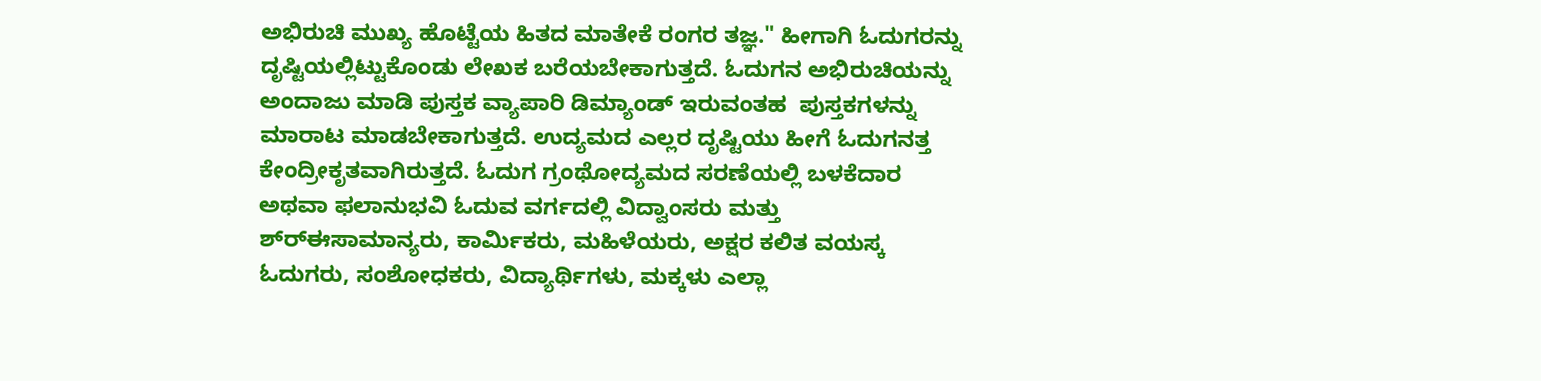ಅಭಿರುಚಿ ಮುಖ್ಯ ಹೊಟ್ಟೆಯ ಹಿತದ ಮಾತೇಕೆ ರಂಗರ ತಜ್ಞ." ಹೀಗಾಗಿ ಓದುಗರನ್ನು ದೃಷ್ಟಿಯಲ್ಲಿಟ್ಟುಕೊಂಡು ಲೇಖಕ ಬರೆಯಬೇಕಾಗುತ್ತದೆ. ಓದುಗನ ಅಭಿರುಚಿಯನ್ನು ಅಂದಾಜು ಮಾಡಿ ಪುಸ್ತಕ ವ್ಯಾಪಾರಿ ಡಿಮ್ಯಾಂಡ್ ಇರುವಂತಹ  ಪುಸ್ತಕಗಳನ್ನು ಮಾರಾಟ ಮಾಡಬೇಕಾಗುತ್ತದೆ. ಉದ್ಯಮದ ಎಲ್ಲರ ದೃಷ್ಟಿಯು ಹೀಗೆ ಓದುಗನತ್ತ ಕೇಂದ್ರೀಕೃತವಾಗಿರುತ್ತದೆ. ಓದುಗ ಗ್ರಂಥೋದ್ಯಮದ ಸರಣೆಯಲ್ಲಿ ಬಳಕೆದಾರ ಅಥವಾ ಫಲಾನುಭವಿ ಓದುವ ವರ್ಗದಲ್ಲಿ ವಿದ್ವಾಂಸರು ಮತ್ತು ಶ್ರ್‍ಈಸಾಮಾನ್ಯರು, ಕಾರ್ಮಿಕರು, ಮಹಿಳೆಯರು, ಅಕ್ಷರ ಕಲಿತ ವಯಸ್ಕ ಓದುಗರು, ಸಂಶೋಧಕರು, ವಿದ್ಯಾರ್ಥಿಗಳು, ಮಕ್ಕಳು ಎಲ್ಲಾ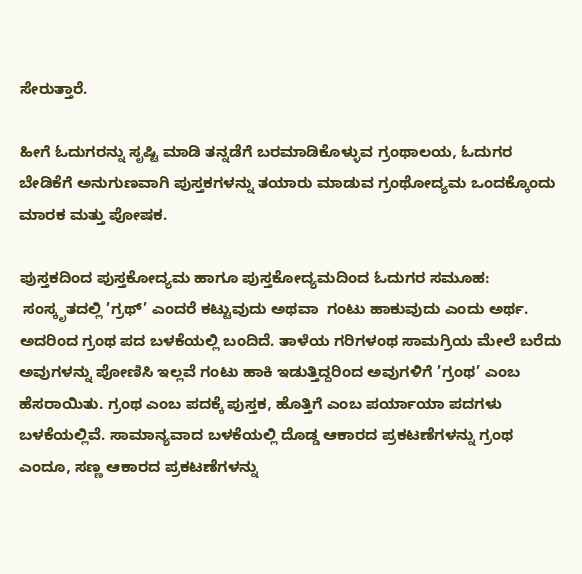ಸೇರುತ್ತಾರೆ.

ಹೀಗೆ ಓದುಗರನ್ನು ಸೃಷ್ಟಿ ಮಾಡಿ ತನ್ನಡೆಗೆ ಬರಮಾಡಿಕೊಳ್ಳುವ ಗ್ರಂಥಾಲಯ, ಓದುಗರ ಬೇಡಿಕೆಗೆ ಅನುಗುಣವಾಗಿ ಪುಸ್ತಕಗಳನ್ನು ತಯಾರು ಮಾಡುವ ಗ್ರಂಥೋದ್ಯಮ ಒಂದಕ್ಕೊಂದು ಮಾರಕ ಮತ್ತು ಪೋಷಕ.

ಪುಸ್ತಕದಿಂದ ಪುಸ್ತಕೋದ್ಯಮ ಹಾಗೂ ಪುಸ್ತಕೋದ್ಯಮದಿಂದ ಓದುಗರ ಸಮೂಹ:
 ಸಂಸ್ಕೃತದಲ್ಲಿ ’ಗ್ರಥ್’ ಎಂದರೆ ಕಟ್ಟುವುದು ಅಥವಾ  ಗಂಟು ಹಾಕುವುದು ಎಂದು ಅರ್ಥ. ಅದರಿಂದ ಗ್ರಂಥ ಪದ ಬಳಕೆಯಲ್ಲಿ ಬಂದಿದೆ. ತಾಳೆಯ ಗರಿಗಳಂಥ ಸಾಮಗ್ರಿಯ ಮೇಲೆ ಬರೆದು ಅವುಗಳನ್ನು ಪೋಣಿಸಿ ಇಲ್ಲವೆ ಗಂಟು ಹಾಕಿ ಇಡುತ್ತಿದ್ದರಿಂದ ಅವುಗಳಿಗೆ ’ಗ್ರಂಥ’ ಎಂಬ ಹೆಸರಾಯಿತು. ಗ್ರಂಥ ಎಂಬ ಪದಕ್ಕೆ ಪುಸ್ತಕ, ಹೊತ್ತಿಗೆ ಎಂಬ ಪರ್ಯಾಯಾ ಪದಗಳು ಬಳಕೆಯಲ್ಲಿವೆ. ಸಾಮಾನ್ಯವಾದ ಬಳಕೆಯಲ್ಲಿ ದೊಡ್ಡ ಆಕಾರದ ಪ್ರಕಟಣೆಗಳನ್ನು ಗ್ರಂಥ ಎಂದೂ, ಸಣ್ಣ ಆಕಾರದ ಪ್ರಕಟಣೆಗಳನ್ನು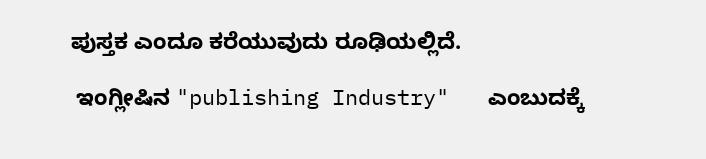ಪುಸ್ತಕ ಎಂದೂ ಕರೆಯುವುದು ರೂಢಿಯಲ್ಲಿದೆ.

 ಇಂಗ್ಲೀಷಿನ "publishing Industry"   ಎಂಬುದಕ್ಕೆ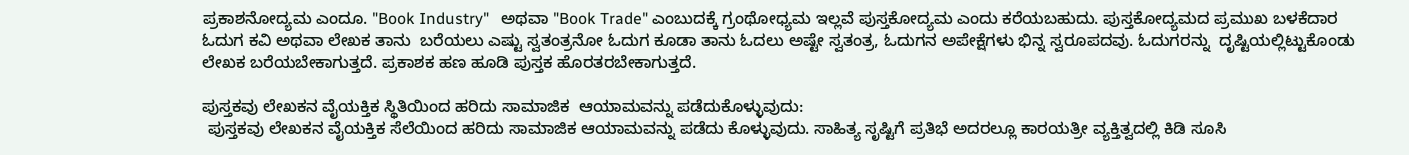ಪ್ರಕಾಶನೋದ್ಯಮ ಎಂದೂ. "Book Industry"   ಅಥವಾ "Book Trade" ಎಂಬುದಕ್ಕೆ ಗ್ರಂಥೋಧ್ಯಮ ಇಲ್ಲವೆ ಪುಸ್ತಕೋದ್ಯಮ ಎಂದು ಕರೆಯಬಹುದು. ಪುಸ್ತಕೋದ್ಯಮದ ಪ್ರಮುಖ ಬಳಕೆದಾರ ಓದುಗ ಕವಿ ಅಥವಾ ಲೇಖಕ ತಾನು  ಬರೆಯಲು ಎಷ್ಟು ಸ್ವತಂತ್ರನೋ ಓದುಗ ಕೂಡಾ ತಾನು ಓದಲು ಅಷ್ಟೇ ಸ್ವತಂತ್ರ, ಓದುಗನ ಅಪೇಕ್ಷೆಗಳು ಭಿನ್ನ ಸ್ವರೂಪದವು. ಓದುಗರನ್ನು  ದೃಷ್ಟಿಯಲ್ಲಿಟ್ಟುಕೊಂಡು ಲೇಖಕ ಬರೆಯಬೇಕಾಗುತ್ತದೆ. ಪ್ರಕಾಶಕ ಹಣ ಹೂಡಿ ಪುಸ್ತಕ ಹೊರತರಬೇಕಾಗುತ್ತದೆ.

ಪುಸ್ತಕವು ಲೇಖಕನ ವೈಯಕ್ತಿಕ ಸ್ಥಿತಿಯಿಂದ ಹರಿದು ಸಾಮಾಜಿಕ  ಆಯಾಮವನ್ನು ಪಡೆದುಕೊಳ್ಳುವುದು:
 ಪುಸ್ತಕವು ಲೇಖಕನ ವೈಯಕ್ತಿಕ ಸೆಲೆಯಿಂದ ಹರಿದು ಸಾಮಾಜಿಕ ಆಯಾಮವನ್ನು ಪಡೆದು ಕೊಳ್ಳುವುದು. ಸಾಹಿತ್ಯ ಸೃಷ್ಟಿಗೆ ಪ್ರತಿಭೆ ಅದರಲ್ಲೂ ಕಾರಯತ್ರೀ ವ್ಯಕ್ತಿತ್ವದಲ್ಲಿ ಕಿಡಿ ಸೂಸಿ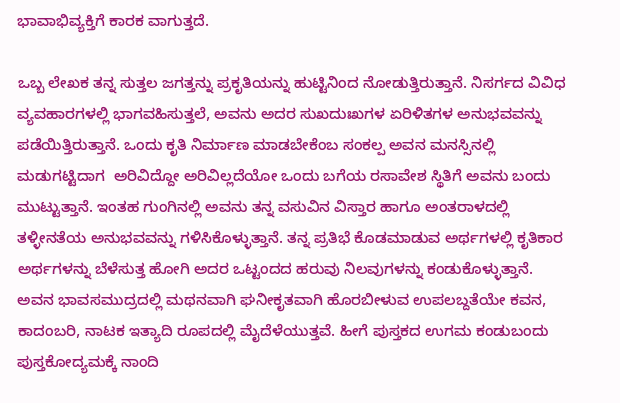ಭಾವಾಭಿವ್ಯಕ್ತಿಗೆ ಕಾರಕ ವಾಗುತ್ತದೆ.

ಒಬ್ಬ ಲೇಖಕ ತನ್ನ ಸುತ್ತಲ ಜಗತ್ತನ್ನು ಪ್ರಕೃತಿಯನ್ನು ಹುಟ್ಟಿನಿಂದ ನೋಡುತ್ತಿರುತ್ತಾನೆ. ನಿಸರ್ಗದ ವಿವಿಧ ವ್ಯವಹಾರಗಳಲ್ಲಿ ಭಾಗವಹಿಸುತ್ತಲೆ, ಅವನು ಅದರ ಸುಖದುಃಖಗಳ ಏರಿಳಿತಗಳ ಅನುಭವವನ್ನು ಪಡೆಯಿತ್ತಿರುತ್ತಾನೆ. ಒಂದು ಕೃತಿ ನಿರ್ಮಾಣ ಮಾಡಬೇಕೆಂಬ ಸಂಕಲ್ಪ ಅವನ ಮನಸ್ಸಿನಲ್ಲಿ ಮಡುಗಟ್ಟಿದಾಗ  ಅರಿವಿದ್ದೋ ಅರಿವಿಲ್ಲದೆಯೋ ಒಂದು ಬಗೆಯ ರಸಾವೇಶ ಸ್ಥಿತಿಗೆ ಅವನು ಬಂದು ಮುಟ್ಟುತ್ತಾನೆ. ಇಂತಹ ಗುಂಗಿನಲ್ಲಿ ಅವನು ತನ್ನ ವಸುವಿನ ವಿಸ್ತಾರ ಹಾಗೂ ಅಂತರಾಳದಲ್ಲಿ ತಳ್ಳೀನತೆಯ ಅನುಭವವನ್ನು ಗಳಿಸಿಕೊಳ್ಳುತ್ತಾನೆ. ತನ್ನ ಪ್ರತಿಭೆ ಕೊಡಮಾಡುವ ಅರ್ಥಗಳಲ್ಲಿ ಕೃತಿಕಾರ ಅರ್ಥಗಳನ್ನು ಬೆಳೆಸುತ್ತ ಹೋಗಿ ಅದರ ಒಟ್ಟಂದದ ಹರುವು ನಿಲವುಗಳನ್ನು ಕಂಡುಕೊಳ್ಳುತ್ತಾನೆ. ಅವನ ಭಾವಸಮುದ್ರದಲ್ಲಿ ಮಥನವಾಗಿ ಘನೀಕೃತವಾಗಿ ಹೊರಬೀಳುವ ಉಪಲಬ್ದತೆಯೇ ಕವನ, ಕಾದಂಬರಿ, ನಾಟಕ ಇತ್ಯಾದಿ ರೂಪದಲ್ಲಿ ಮೈದೆಳೆಯುತ್ತವೆ. ಹೀಗೆ ಪುಸ್ತಕದ ಉಗಮ ಕಂಡುಬಂದು ಪುಸ್ತಕೋದ್ಯಮಕ್ಕೆ ನಾಂದಿ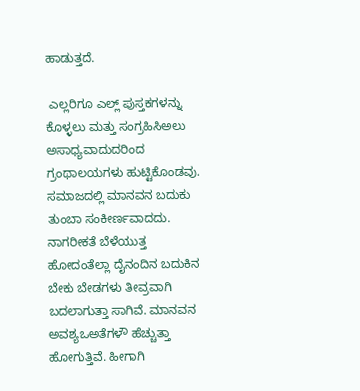ಹಾಡುತ್ತದೆ.

 ಎಲ್ಲರಿಗೂ ಎಲ್ಲ್ ಪುಸ್ತಕಗಳನ್ನು ಕೊಳ್ಳಲು ಮತ್ತು ಸಂಗ್ರಹಿಸಿಅಲು ಅಸಾಧ್ಯವಾದುದರಿಂದ ಗ್ರಂಥಾಲಯಗಳು ಹುಟ್ಟಿಕೊಂಡವು. ಸಮಾಜದಲ್ಲಿ ಮಾನವನ ಬದುಕು ತುಂಬಾ ಸಂಕೀರ್ಣವಾದದು. ನಾಗರೀಕತೆ ಬೆಳೆಯುತ್ತ ಹೋದಂತೆಲ್ಲಾ ದೈನಂದಿನ ಬದುಕಿನ ಬೇಕು ಬೇಡಗಳು ತೀವ್ರವಾಗಿ ಬದಲಾಗುತ್ತಾ ಸಾಗಿವೆ. ಮಾನವನ ಅವಶ್ಯಒಅತೆಗಳೌ ಹೆಚ್ಚುತ್ತಾ ಹೋಗುತ್ತಿವೆ. ಹೀಗಾಗಿ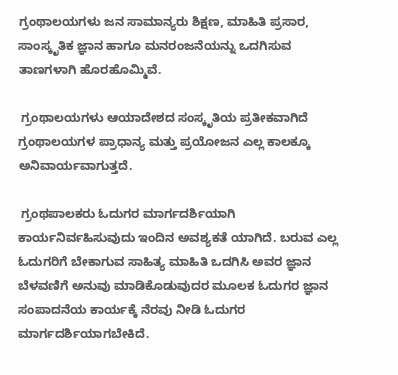ಗ್ರಂಥಾಲಯಗಳು ಜನ ಸಾಮಾನ್ಯರು ಶಿಕ್ಷಣ, ಮಾಹಿತಿ ಪ್ರಸಾರ, ಸಾಂಸ್ಕೃತಿಕ ಜ್ಞಾನ ಹಾಗೂ ಮನರಂಜನೆಯನ್ನು ಒದಗಿಸುವ ತಾಣಗಳಾಗಿ ಹೊರಹೊಮ್ಮಿವೆ.

 ಗ್ರಂಥಾಲಯಗಳು ಆಯಾದೇಶದ ಸಂಸ್ಕೃತಿಯ ಪ್ರತೀಕವಾಗಿದೆ ಗ್ರಂಥಾಲಯಗಳ ಪ್ರಾಧಾನ್ಯ ಮತ್ತು ಪ್ರಯೋಜನ ಎಲ್ಲ ಕಾಲಕ್ಕೂ ಅನಿವಾರ್ಯವಾಗುತ್ತದೆ.

 ಗ್ರಂಥಪಾಲಕರು ಓದುಗರ ಮಾರ್ಗದರ್ಶಿಯಾಗಿ ಕಾರ್ಯನಿರ್ವಹಿಸುವುದು ಇಂದಿನ ಅವಶ್ಯಕತೆ ಯಾಗಿದೆ. ಬರುವ ಎಲ್ಲ ಓದುಗರಿಗೆ ಬೇಕಾಗುವ ಸಾಹಿತ್ಯ ಮಾಹಿತಿ ಒದಗಿಸಿ ಅವರ ಜ್ಞಾನ ಬೆಳವಣಿಗೆ ಅನುವು ಮಾಡಿಕೊಡುವುದರ ಮೂಲಕ ಓದುಗರ ಜ್ಞಾನ ಸಂಪಾದನೆಯ ಕಾರ್ಯಕ್ಕೆ ನೆರವು ನೀಡಿ ಓದುಗರ ಮಾರ್ಗದರ್ಶಿಯಾಗಬೇಕಿದೆ.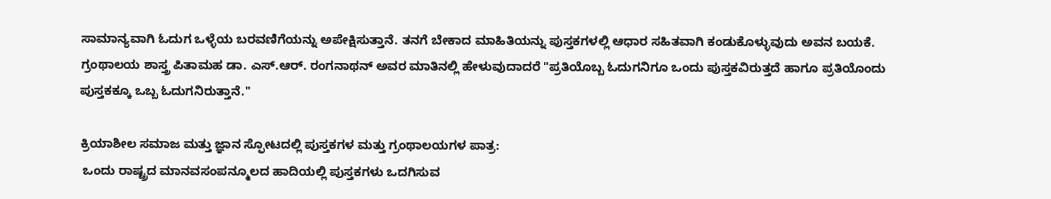ಸಾಮಾನ್ಯವಾಗಿ ಓದುಗ ಒಳ್ಳೆಯ ಬರವಣಿಗೆಯನ್ನು ಅಪೇಕ್ಷಿಸುತ್ತಾನೆ. ತನಗೆ ಬೇಕಾದ ಮಾಹಿತಿಯನ್ನು ಪುಸ್ತಕಗಳಲ್ಲಿ ಆಧಾರ ಸಹಿತವಾಗಿ ಕಂಡುಕೊಳ್ಳುವುದು ಅವನ ಬಯಕೆ. ಗ್ರಂಥಾಲಯ ಶಾಸ್ತ್ರ ಪಿತಾಮಹ ಡಾ. ಎಸ್.ಆರ್. ರಂಗನಾಥನ್ ಅವರ ಮಾತಿನಲ್ಲಿ ಹೇಳುವುದಾದರೆ "ಪ್ರತಿಯೊಬ್ಬ ಓದುಗನಿಗೂ ಒಂದು ಪುಸ್ತಕವಿರುತ್ತದೆ ಹಾಗೂ ಪ್ರತಿಯೊಂದು ಪುಸ್ತಕಕ್ಕೂ ಒಬ್ಬ ಓದುಗನಿರುತ್ತಾನೆ."

ಕ್ರಿಯಾಶೀಲ ಸಮಾಜ ಮತ್ತು ಜ್ಞಾನ ಸ್ಫೋಟದಲ್ಲಿ ಪುಸ್ತಕಗಳ ಮತ್ತು ಗ್ರಂಥಾಲಯಗಳ ಪಾತ್ರ:
 ಒಂದು ರಾಷ್ಟ್ರದ ಮಾನವಸಂಪನ್ಮೂಲದ ಹಾದಿಯಲ್ಲಿ ಪುಸ್ತಕಗಳು ಒದಗಿಸುವ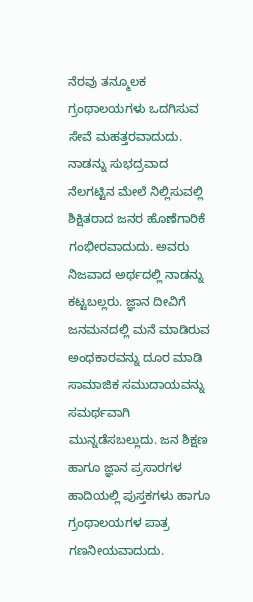ನೆರವು ತನ್ಮೂಲಕ ಗ್ರಂಥಾಲಯಗಳು ಒದಗಿಸುವ ಸೇವೆ ಮಹತ್ತರವಾದುದು. ನಾಡನ್ನು ಸುಭದ್ರವಾದ ನೆಲಗಟ್ಟಿನ ಮೇಲೆ ನಿಲ್ಲಿಸುವಲ್ಲಿ ಶಿಕ್ಷಿತರಾದ ಜನರ ಹೊಣೆಗಾರಿಕೆ ಗಂಭೀರವಾದುದು. ಅವರು ನಿಜವಾದ ಅರ್ಥದಲ್ಲಿ ನಾಡನ್ನು ಕಟ್ಟಬಲ್ಲರು. ಜ್ಞಾನ ದೀವಿಗೆ ಜನಮನದಲ್ಲಿ ಮನೆ ಮಾಡಿರುವ ಅಂಧಕಾರವನ್ನು ದೂರ ಮಾಡಿ ಸಾಮಾಜಿಕ ಸಮುದಾಯವನ್ನು ಸಮರ್ಥವಾಗಿ ಮುನ್ನಡೆಸಬಲ್ಲುದು. ಜನ ಶಿಕ್ಷಣ ಹಾಗೂ ಜ್ಞಾನ ಪ್ರಸಾರಗಳ ಹಾದಿಯಲ್ಲಿ ಪುಸ್ತಕಗಳು ಹಾಗೂ ಗ್ರಂಥಾಲಯಗಳ ಪಾತ್ರ ಗಣನೀಯವಾದುದು.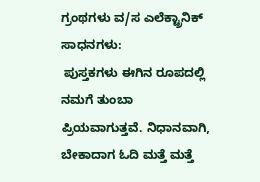ಗ್ರಂಥಗಳು ವ/ಸ ಎಲೆಕ್ಟ್ರಾನಿಕ್ ಸಾಧನಗಳು:
 ಪುಸ್ತಕಗಳು ಈಗಿನ ರೂಪದಲ್ಲಿ ನಮಗೆ ತುಂಬಾ ಪ್ರಿಯವಾಗುತ್ತವೆ. ನಿಧಾನವಾಗಿ, ಬೇಕಾದಾಗ ಓದಿ ಮತ್ತೆ ಮತ್ತೆ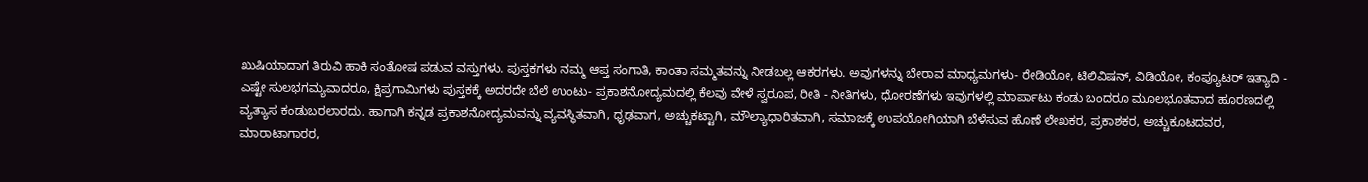ಖುಷಿಯಾದಾಗ ತಿರುವಿ ಹಾಕಿ ಸಂತೋಷ ಪಡುವ ವಸ್ತುಗಳು. ಪುಸ್ತಕಗಳು ನಮ್ಮ ಆಪ್ತ ಸಂಗಾತಿ, ಕಾಂತಾ ಸಮ್ಮತವನ್ನು ನೀಡಬಲ್ಲ ಆಕರಗಳು. ಅವುಗಳನ್ನು ಬೇರಾವ ಮಾಧ್ಯಮಗಳು- ರೇಡಿಯೋ, ಟಿಲಿವಿಷನ್, ವಿಡಿಯೋ, ಕಂಪ್ಯೂಟರ್ ಇತ್ಯಾದಿ -  ಎಷ್ಟೇ ಸುಲಭಗಮ್ಯವಾದರೂ, ಕ್ಷಿಪ್ರಗಾಮಿಗಳು ಪುಸ್ತಕಕ್ಕೆ ಅದರದೇ ಬೆಲೆ ಉಂಟು- ಪ್ರಕಾಶನೋದ್ಯಮದಲ್ಲಿ ಕೆಲವು ವೇಳೆ ಸ್ವರೂಪ, ರೀತಿ - ನೀತಿಗಳು, ಧೋರಣೆಗಳು ಇವುಗಳಲ್ಲಿ ಮಾರ್ಪಾಟು ಕಂಡು ಬಂದರೂ ಮೂಲಭೂತವಾದ ಹೂರಣದಲ್ಲಿ ವ್ಯತ್ಯಾಸ ಕಂಡುಬರಲಾರದು. ಹಾಗಾಗಿ ಕನ್ನಡ ಪ್ರಕಾಶನೋದ್ಯಮವನ್ನು ವ್ಯವಸ್ಥಿತವಾಗಿ, ಧೃಢವಾಗ, ಅಚ್ಚುಕಟ್ಟಾಗಿ, ಮೌಲ್ಯಾಧಾರಿತವಾಗಿ, ಸಮಾಜಕ್ಕೆ ಉಪಯೋಗಿಯಾಗಿ ಬೆಳೆಸುವ ಹೊಣೆ ಲೇಖಕರ, ಪ್ರಕಾಶಕರ, ಅಚ್ಚುಕೂಟದವರ, ಮಾರಾಟಾಗಾರರ,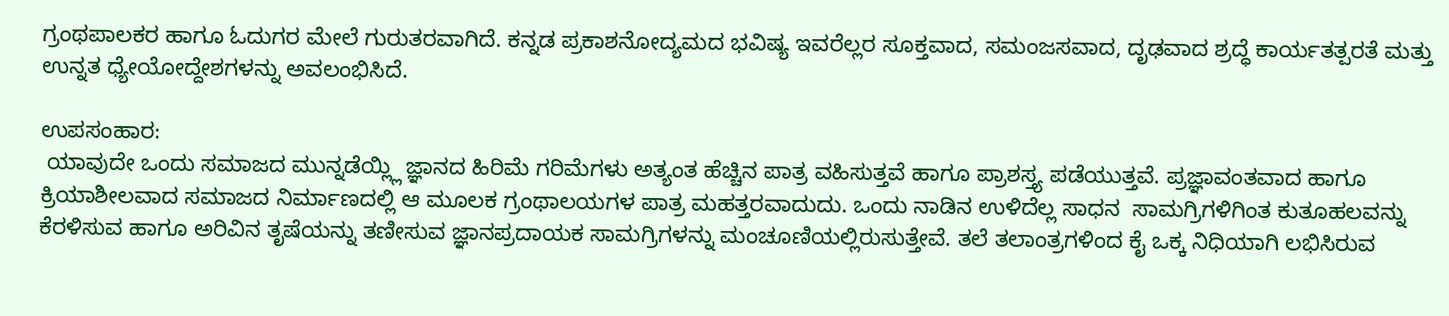ಗ್ರಂಥಪಾಲಕರ ಹಾಗೂ ಓದುಗರ ಮೇಲೆ ಗುರುತರವಾಗಿದೆ. ಕನ್ನಡ ಪ್ರಕಾಶನೋದ್ಯಮದ ಭವಿಷ್ಯ ಇವರೆಲ್ಲರ ಸೂಕ್ತವಾದ, ಸಮಂಜಸವಾದ, ದೃಢವಾದ ಶ್ರದ್ಧೆ ಕಾರ್ಯತತ್ಪರತೆ ಮತ್ತು ಉನ್ನತ ಧ್ಯೇಯೋದ್ದೇಶಗಳನ್ನು ಅವಲಂಭಿಸಿದೆ.

ಉಪಸಂಹಾರ:
 ಯಾವುದೇ ಒಂದು ಸಮಾಜದ ಮುನ್ನಡೆಯ್ಲ್ಲಿ ಜ್ಞಾನದ ಹಿರಿಮೆ ಗರಿಮೆಗಳು ಅತ್ಯಂತ ಹೆಚ್ಚಿನ ಪಾತ್ರ ವಹಿಸುತ್ತವೆ ಹಾಗೂ ಪ್ರಾಶಸ್ತ್ಯ ಪಡೆಯುತ್ತವೆ. ಪ್ರಜ್ಞಾವಂತವಾದ ಹಾಗೂ ಕ್ರಿಯಾಶೀಲವಾದ ಸಮಾಜದ ನಿರ್ಮಾಣದಲ್ಲಿ ಆ ಮೂಲಕ ಗ್ರಂಥಾಲಯಗಳ ಪಾತ್ರ ಮಹತ್ತರವಾದುದು. ಒಂದು ನಾಡಿನ ಉಳಿದೆಲ್ಲ ಸಾಧನ  ಸಾಮಗ್ರಿಗಳಿಗಿಂತ ಕುತೂಹಲವನ್ನು ಕೆರಳಿಸುವ ಹಾಗೂ ಅರಿವಿನ ತೃಷೆಯನ್ನು ತಣೀಸುವ ಜ್ಞಾನಪ್ರದಾಯಕ ಸಾಮಗ್ರಿಗಳನ್ನು ಮಂಚೂಣಿಯಲ್ಲಿರುಸುತ್ತೇವೆ. ತಲೆ ತಲಾಂತ್ರಗಳಿಂದ ಕೈ ಒಕ್ಕ ನಿಧಿಯಾಗಿ ಲಭಿಸಿರುವ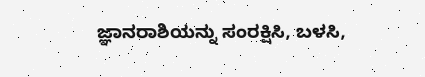ಜ್ಞಾನರಾಶಿಯನ್ನು ಸಂರಕ್ಷಿಸಿ, ಬಳಸಿ,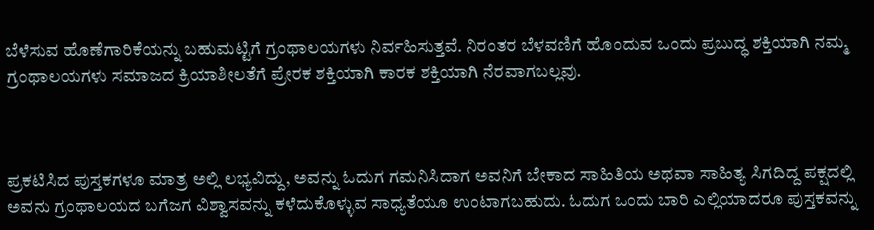ಬೆಳೆಸುವ ಹೊಣೆಗಾರಿಕೆಯನ್ನು ಬಹುಮಟ್ಟಿಗೆ ಗ್ರಂಥಾಲಯಗಳು ನಿರ್ವಹಿಸುತ್ತವೆ. ನಿರಂತರ ಬೆಳವಣಿಗೆ ಹೊಂದುವ ಒಂದು ಪ್ರಬುದ್ಧ ಶಕ್ತಿಯಾಗಿ ನಮ್ಮ ಗ್ರಂಥಾಲಯಗಳು ಸಮಾಜದ ಕ್ರಿಯಾಶೀಲತೆಗೆ ಪ್ರೇರಕ ಶಕ್ತಿಯಾಗಿ ಕಾರಕ ಶಕ್ತಿಯಾಗಿ ನೆರವಾಗಬಲ್ಲವು.



ಪ್ರಕಟಿಸಿದ ಪುಸ್ತಕಗಳೂ ಮಾತ್ರ ಅಲ್ಲಿ ಲಭ್ಯವಿದ್ದು, ಅವನ್ನು ಓದುಗ ಗಮನಿಸಿದಾಗ ಅವನಿಗೆ ಬೇಕಾದ ಸಾಹಿತಿಯ ಅಥವಾ ಸಾಹಿತ್ಯ ಸಿಗದಿದ್ದ ಪಕ್ಷದಲ್ಲಿ ಅವನು ಗ್ರಂಥಾಲಯದ ಬಗೆಜಗ ವಿಶ್ವಾಸವನ್ನು ಕಳೆದುಕೊಳ್ಳುವ ಸಾಧ್ಯತೆಯೂ ಉಂಟಾಗಬಹುದು. ಓದುಗ ಒಂದು ಬಾರಿ ಎಲ್ಲಿಯಾದರೂ ಪುಸ್ತಕವನ್ನು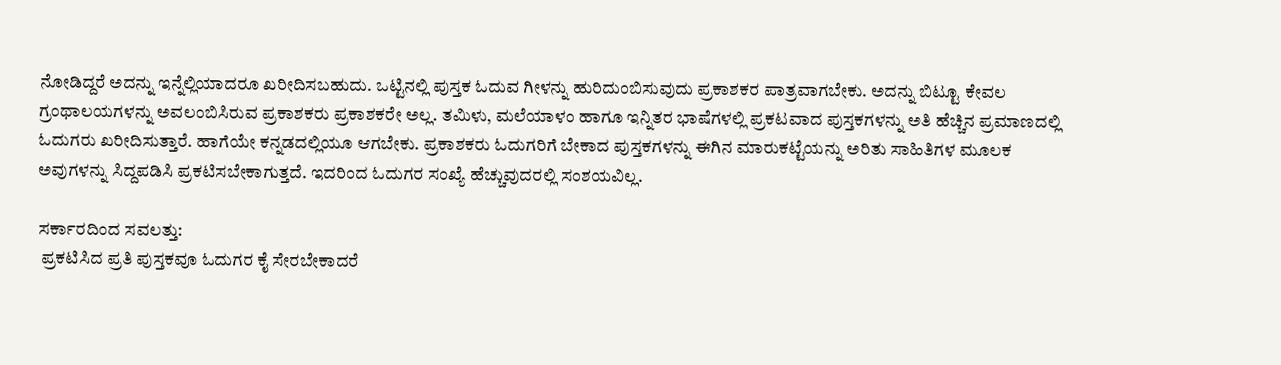ನೋಡಿದ್ದರೆ ಅದನ್ನು ಇನ್ನೆಲ್ಲಿಯಾದರೂ ಖರೀದಿಸಬಹುದು. ಒಟ್ಟಿನಲ್ಲಿ ಪುಸ್ತಕ ಓದುವ ಗೀಳನ್ನು ಹುರಿದುಂಬಿಸುವುದು ಪ್ರಕಾಶಕರ ಪಾತ್ರವಾಗಬೇಕು. ಅದನ್ನು ಬಿಟ್ಟೂ ಕೇವಲ ಗ್ರಂಥಾಲಯಗಳನ್ನು ಅವಲಂಬಿಸಿರುವ ಪ್ರಕಾಶಕರು ಪ್ರಕಾಶಕರೇ ಅಲ್ಲ. ತಮಿಳು, ಮಲೆಯಾಳಂ ಹಾಗೂ ಇನ್ನಿತರ ಭಾಷೆಗಳಲ್ಲಿ ಪ್ರಕಟವಾದ ಪುಸ್ತಕಗಳನ್ನು ಅತಿ ಹೆಚ್ಚಿನ ಪ್ರಮಾಣದಲ್ಲಿ ಓದುಗರು ಖರೀದಿಸುತ್ತಾರೆ. ಹಾಗೆಯೇ ಕನ್ನಡದಲ್ಲಿಯೂ ಆಗಬೇಕು. ಪ್ರಕಾಶಕರು ಓದುಗರಿಗೆ ಬೇಕಾದ ಪುಸ್ತಕಗಳನ್ನು ಈಗಿನ ಮಾರುಕಟ್ಟೆಯನ್ನು ಅರಿತು ಸಾಹಿತಿಗಳ ಮೂಲಕ ಅವುಗಳನ್ನು ಸಿದ್ದಪಡಿಸಿ ಪ್ರಕಟಿಸಬೇಕಾಗುತ್ತದೆ. ಇದರಿಂದ ಓದುಗರ ಸಂಖ್ಯೆ ಹೆಚ್ಚುವುದರಲ್ಲಿ ಸಂಶಯವಿಲ್ಲ.

ಸರ್ಕಾರದಿಂದ ಸವಲತ್ತು:
 ಪ್ರಕಟಿಸಿದ ಪ್ರತಿ ಪುಸ್ತಕವೂ ಓದುಗರ ಕೈ ಸೇರಬೇಕಾದರೆ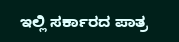ಇಲ್ಲಿ ಸರ್ಕಾರದ ಪಾತ್ರ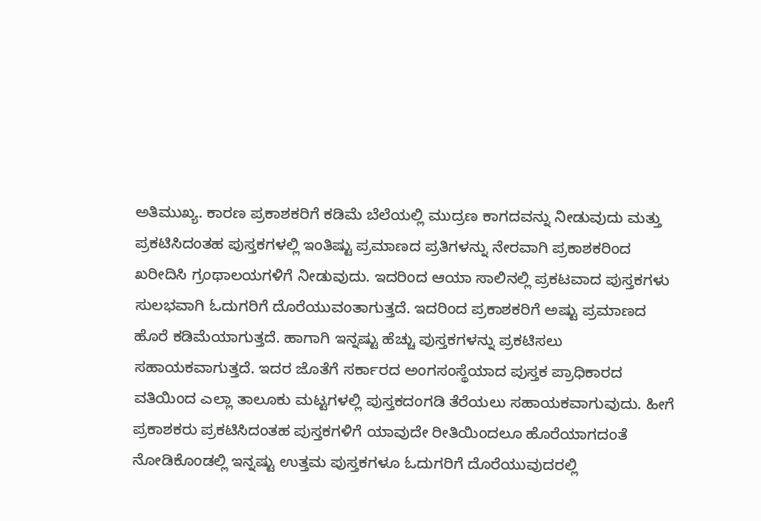ಅತಿಮುಖ್ಯ. ಕಾರಣ ಪ್ರಕಾಶಕರಿಗೆ ಕಡಿಮೆ ಬೆಲೆಯಲ್ಲಿ ಮುದ್ರಣ ಕಾಗದವನ್ನು ನೀಡುವುದು ಮತ್ತು ಪ್ರಕಟಿಸಿದಂತಹ ಪುಸ್ತಕಗಳಲ್ಲಿ ಇಂತಿಷ್ಟು ಪ್ರಮಾಣದ ಪ್ರತಿಗಳನ್ನು ನೇರವಾಗಿ ಪ್ರಕಾಶಕರಿಂದ ಖರೀದಿಸಿ ಗ್ರಂಥಾಲಯಗಳಿಗೆ ನೀಡುವುದು. ಇದರಿಂದ ಆಯಾ ಸಾಲಿನಲ್ಲಿ ಪ್ರಕಟವಾದ ಪುಸ್ತಕಗಳು ಸುಲಭವಾಗಿ ಓದುಗರಿಗೆ ದೊರೆಯುವಂತಾಗುತ್ತದೆ. ಇದರಿಂದ ಪ್ರಕಾಶಕರಿಗೆ ಅಷ್ಟು ಪ್ರಮಾಣದ ಹೊರೆ ಕಡಿಮೆಯಾಗುತ್ತದೆ. ಹಾಗಾಗಿ ಇನ್ನಷ್ಟು ಹೆಚ್ಚು ಪುಸ್ತಕಗಳನ್ನು ಪ್ರಕಟಿಸಲು ಸಹಾಯಕವಾಗುತ್ತದೆ. ಇದರ ಜೊತೆಗೆ ಸರ್ಕಾರದ ಅಂಗಸಂಸ್ಥೆಯಾದ ಪುಸ್ತಕ ಪ್ರಾಧಿಕಾರದ ವತಿಯಿಂದ ಎಲ್ಲಾ ತಾಲೂಕು ಮಟ್ಟಗಳಲ್ಲಿ ಪುಸ್ತಕದಂಗಡಿ ತೆರೆಯಲು ಸಹಾಯಕವಾಗುವುದು. ಹೀಗೆ ಪ್ರಕಾಶಕರು ಪ್ರಕಟಿಸಿದಂತಹ ಪುಸ್ತಕಗಳಿಗೆ ಯಾವುದೇ ರೀತಿಯಿಂದಲೂ ಹೊರೆಯಾಗದಂತೆ ನೋಡಿಕೊಂಡಲ್ಲಿ ಇನ್ನಷ್ಟು ಉತ್ತಮ ಪುಸ್ತಕಗಳೂ ಓದುಗರಿಗೆ ದೊರೆಯುವುದರಲ್ಲಿ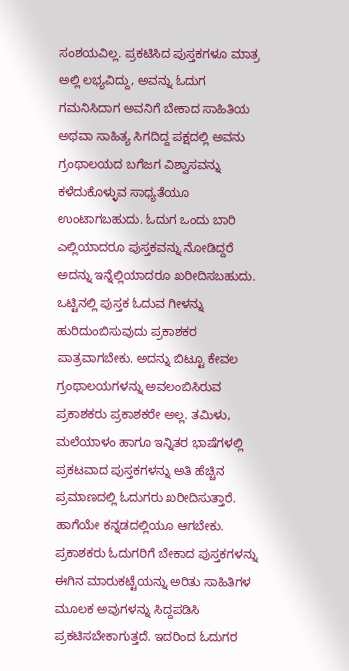ಸಂಶಯವಿಲ್ಲ. ಪ್ರಕಟಿಸಿದ ಪುಸ್ತಕಗಳೂ ಮಾತ್ರ ಅಲ್ಲಿ ಲಭ್ಯವಿದ್ದು, ಅವನ್ನು ಓದುಗ ಗಮನಿಸಿದಾಗ ಅವನಿಗೆ ಬೇಕಾದ ಸಾಹಿತಿಯ ಅಥವಾ ಸಾಹಿತ್ಯ ಸಿಗದಿದ್ದ ಪಕ್ಷದಲ್ಲಿ ಅವನು ಗ್ರಂಥಾಲಯದ ಬಗೆಜಗ ವಿಶ್ವಾಸವನ್ನು ಕಳೆದುಕೊಳ್ಳುವ ಸಾಧ್ಯತೆಯೂ ಉಂಟಾಗಬಹುದು. ಓದುಗ ಒಂದು ಬಾರಿ ಎಲ್ಲಿಯಾದರೂ ಪುಸ್ತಕವನ್ನು ನೋಡಿದ್ದರೆ ಅದನ್ನು ಇನ್ನೆಲ್ಲಿಯಾದರೂ ಖರೀದಿಸಬಹುದು. ಒಟ್ಟಿನಲ್ಲಿ ಪುಸ್ತಕ ಓದುವ ಗೀಳನ್ನು ಹುರಿದುಂಬಿಸುವುದು ಪ್ರಕಾಶಕರ ಪಾತ್ರವಾಗಬೇಕು. ಅದನ್ನು ಬಿಟ್ಟೂ ಕೇವಲ ಗ್ರಂಥಾಲಯಗಳನ್ನು ಅವಲಂಬಿಸಿರುವ ಪ್ರಕಾಶಕರು ಪ್ರಕಾಶಕರೇ ಅಲ್ಲ. ತಮಿಳು, ಮಲೆಯಾಳಂ ಹಾಗೂ ಇನ್ನಿತರ ಭಾಷೆಗಳಲ್ಲಿ ಪ್ರಕಟವಾದ ಪುಸ್ತಕಗಳನ್ನು ಅತಿ ಹೆಚ್ಚಿನ ಪ್ರಮಾಣದಲ್ಲಿ ಓದುಗರು ಖರೀದಿಸುತ್ತಾರೆ. ಹಾಗೆಯೇ ಕನ್ನಡದಲ್ಲಿಯೂ ಆಗಬೇಕು. ಪ್ರಕಾಶಕರು ಓದುಗರಿಗೆ ಬೇಕಾದ ಪುಸ್ತಕಗಳನ್ನು ಈಗಿನ ಮಾರುಕಟ್ಟೆಯನ್ನು ಅರಿತು ಸಾಹಿತಿಗಳ ಮೂಲಕ ಅವುಗಳನ್ನು ಸಿದ್ದಪಡಿಸಿ ಪ್ರಕಟಿಸಬೇಕಾಗುತ್ತದೆ. ಇದರಿಂದ ಓದುಗರ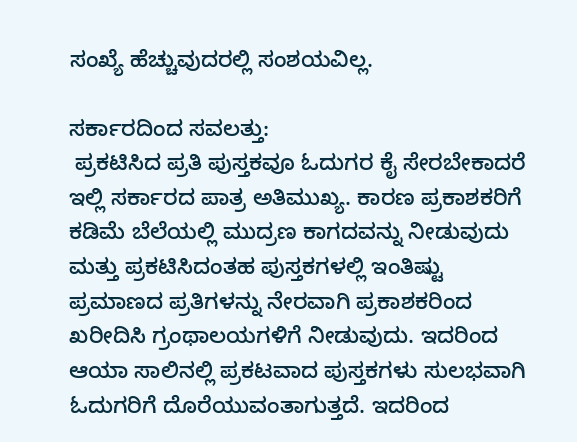ಸಂಖ್ಯೆ ಹೆಚ್ಚುವುದರಲ್ಲಿ ಸಂಶಯವಿಲ್ಲ.

ಸರ್ಕಾರದಿಂದ ಸವಲತ್ತು:
 ಪ್ರಕಟಿಸಿದ ಪ್ರತಿ ಪುಸ್ತಕವೂ ಓದುಗರ ಕೈ ಸೇರಬೇಕಾದರೆ ಇಲ್ಲಿ ಸರ್ಕಾರದ ಪಾತ್ರ ಅತಿಮುಖ್ಯ. ಕಾರಣ ಪ್ರಕಾಶಕರಿಗೆ ಕಡಿಮೆ ಬೆಲೆಯಲ್ಲಿ ಮುದ್ರಣ ಕಾಗದವನ್ನು ನೀಡುವುದು ಮತ್ತು ಪ್ರಕಟಿಸಿದಂತಹ ಪುಸ್ತಕಗಳಲ್ಲಿ ಇಂತಿಷ್ಟು ಪ್ರಮಾಣದ ಪ್ರತಿಗಳನ್ನು ನೇರವಾಗಿ ಪ್ರಕಾಶಕರಿಂದ ಖರೀದಿಸಿ ಗ್ರಂಥಾಲಯಗಳಿಗೆ ನೀಡುವುದು. ಇದರಿಂದ ಆಯಾ ಸಾಲಿನಲ್ಲಿ ಪ್ರಕಟವಾದ ಪುಸ್ತಕಗಳು ಸುಲಭವಾಗಿ ಓದುಗರಿಗೆ ದೊರೆಯುವಂತಾಗುತ್ತದೆ. ಇದರಿಂದ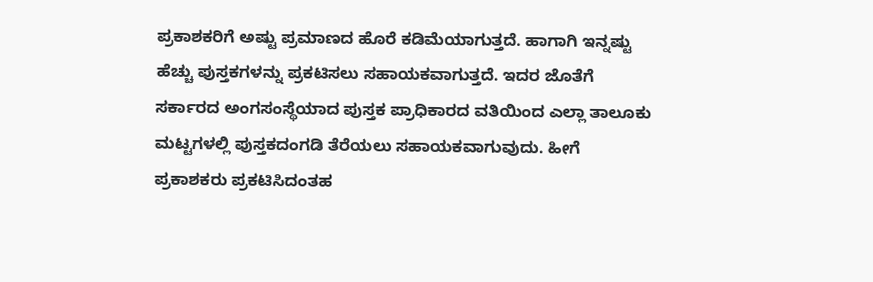ಪ್ರಕಾಶಕರಿಗೆ ಅಷ್ಟು ಪ್ರಮಾಣದ ಹೊರೆ ಕಡಿಮೆಯಾಗುತ್ತದೆ. ಹಾಗಾಗಿ ಇನ್ನಷ್ಟು ಹೆಚ್ಚು ಪುಸ್ತಕಗಳನ್ನು ಪ್ರಕಟಿಸಲು ಸಹಾಯಕವಾಗುತ್ತದೆ. ಇದರ ಜೊತೆಗೆ ಸರ್ಕಾರದ ಅಂಗಸಂಸ್ಥೆಯಾದ ಪುಸ್ತಕ ಪ್ರಾಧಿಕಾರದ ವತಿಯಿಂದ ಎಲ್ಲಾ ತಾಲೂಕು ಮಟ್ಟಗಳಲ್ಲಿ ಪುಸ್ತಕದಂಗಡಿ ತೆರೆಯಲು ಸಹಾಯಕವಾಗುವುದು. ಹೀಗೆ ಪ್ರಕಾಶಕರು ಪ್ರಕಟಿಸಿದಂತಹ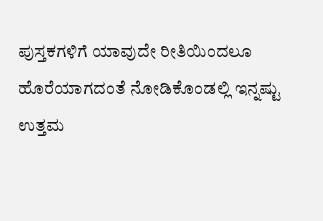ಪುಸ್ತಕಗಳಿಗೆ ಯಾವುದೇ ರೀತಿಯಿಂದಲೂ ಹೊರೆಯಾಗದಂತೆ ನೋಡಿಕೊಂಡಲ್ಲಿ ಇನ್ನಷ್ಟು ಉತ್ತಮ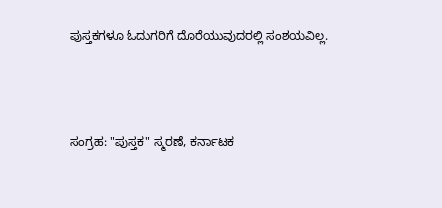ಪುಸ್ತಕಗಳೂ ಓದುಗರಿಗೆ ದೊರೆಯುವುದರಲ್ಲಿ ಸಂಶಯವಿಲ್ಲ.



ಸಂಗ್ರಹ: "ಪುಸ್ತಕ" ಸ್ಮರಣೆ, ಕರ್ನಾಟಕ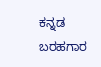ಕನ್ನಡ ಬರಹಗಾರ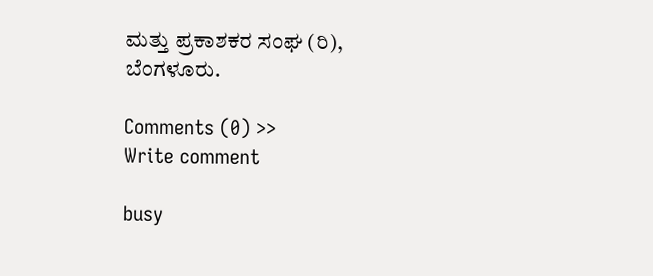ಮತ್ತು ಪ್ರಕಾಶಕರ ಸಂಘ (ರಿ), ಬೆಂಗಳೂರು.

Comments (0) >>
Write comment

busy